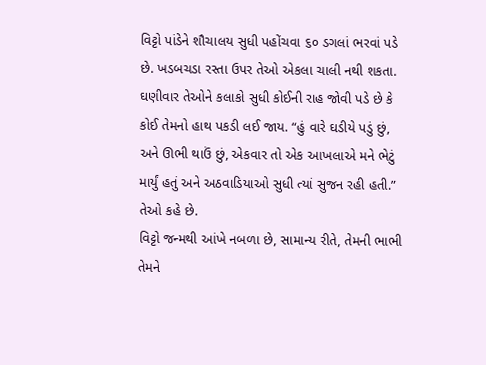વિટ્ટો પાંડેને શૌચાલય સુધી પહોંચવા ૬૦ ડગલાં ભરવાં પડે છે. ખડબચડા રસ્તા ઉપર તેઓ એકલા ચાલી નથી શકતા. ઘણીવાર તેઓને કલાકો સુધી કોઈની રાહ જોવી પડે છે કે કોઈ તેમનો હાથ પકડી લઈ જાય. “હું વારે ઘડીયે પડું છું, અને ઊભી થાઉં છું, એકવાર તો એક આખલાએ મને ભેટું માર્યું હતું અને અઠવાડિયાઓ સુધી ત્યાં સુજન રહી હતી.” તેઓ કહે છે.
વિટ્ટો જન્મથી આંખે નબળા છે, સામાન્ય રીતે, તેમની ભાભી તેમને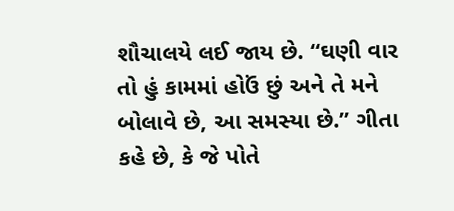શૌચાલયે લઈ જાય છે. “ઘણી વાર તો હું કામમાં હોઉં છું અને તે મને બોલાવે છે, આ સમસ્યા છે.” ગીતા કહે છે, કે જે પોતે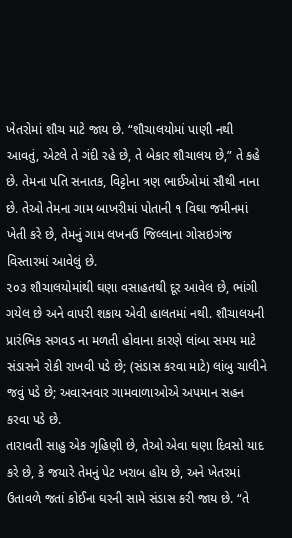ખેતરોમાં શૌચ માટે જાય છે. “શૌચાલયોમાં પાણી નથી આવતું, એટલે તે ગંદી રહે છે, તે બેકાર શૌચાલય છે,” તે કહે છે. તેમના પતિ સનાતક, વિટ્ટોના ત્રણ ભાઈઓમાં સૌથી નાના છે. તેઓ તેમના ગામ બાખરીમાં પોતાની ૧ વિઘા જમીનમાં ખેતી કરે છે, તેમનું ગામ લખનઉ જિલ્લાના ગોસઇગંજ વિસ્તારમાં આવેલું છે.
૨૦૩ શૌચાલયોમાંથી ઘણા વસાહતથી દૂર આવેલ છે, ભાંગી ગયેલ છે અને વાપરી શકાય એવી હાલતમાં નથી. શૌચાલયની પ્રારંભિક સગવડ ના મળતી હોવાના કારણે લાંબા સમય માટે સંડાસને રોકી રાખવી પડે છે; (સંડાસ કરવા માટે) લાંબુ ચાલીને જવું પડે છે; અવારનવાર ગામવાળાઓએ અપમાન સહન કરવા પડે છે.
તારાવતી સાહુ એક ગૃહિણી છે, તેઓ એવા ઘણા દિવસો યાદ કરે છે, કે જયારે તેમનું પેટ ખરાબ હોય છે, અને ખેતરમાં ઉતાવળે જતાં કોઈના ઘરની સામે સંડાસ કરી જાય છે. “તે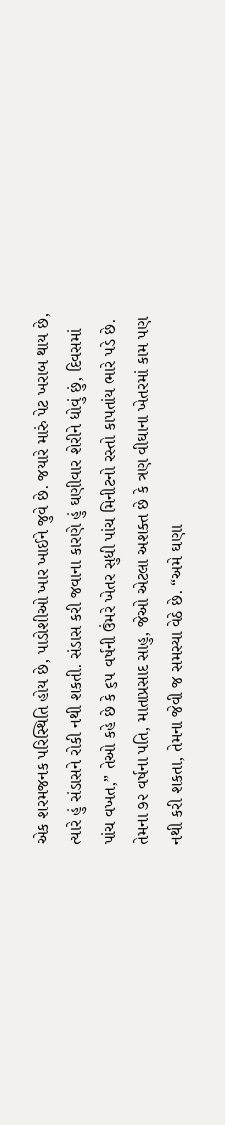એક શરમજનક પરિસ્થિતિ હોય છે, પાડોશીઓ ખાર ખાઈને જુવે છે. જયારે મારું પેટ ખરાબ થાય છે, ત્યારે હું સંડાસને રોકી નથી શકતી. સંડાસ કરી જવાના કારણે હું ઘણીવાર શેરીને ધોવું છું, દિવસમાં પાંચ વખત,” તેઓ કહે છે કે ૬૫ વર્ષની ઉંમરે ખેતર સુધી પાંચ મિનીટનો રસ્તો કાપતાંય ભારે પડે છે. તેમના ૭૨ વર્ષના પતિ, માતાપ્રસાદ સાહુ, જેઓ એટલા અશક્ત છે કે ત્રણ વીઘાના ખેતરમાં કામ પણ નથી કરી શકતા, તેમના જેવી જ સમસ્યા વેઠે છે. “અમે ઘણા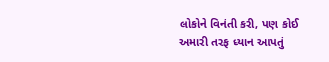લોકોને વિનંતી કરી, પણ કોઈ અમારી તરફ ધ્યાન આપતું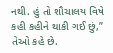નથી. હું તો શૌચાલય વિષે કહી કહીને થાકી ગઈ છું,” તેઓ કહે છે.